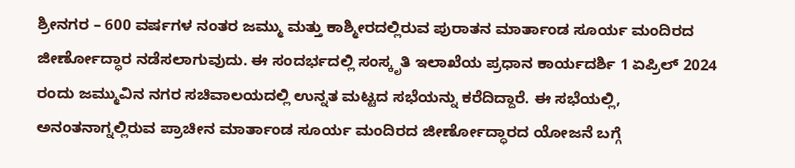ಶ್ರೀನಗರ – 600 ವರ್ಷಗಳ ನಂತರ ಜಮ್ಮು ಮತ್ತು ಕಾಶ್ಮೀರದಲ್ಲಿರುವ ಪುರಾತನ ಮಾರ್ತಾಂಡ ಸೂರ್ಯ ಮಂದಿರದ ಜೀರ್ಣೋದ್ಧಾರ ನಡೆಸಲಾಗುವುದು. ಈ ಸಂದರ್ಭದಲ್ಲಿ ಸಂಸ್ಕೃತಿ ಇಲಾಖೆಯ ಪ್ರಧಾನ ಕಾರ್ಯದರ್ಶಿ 1 ಏಪ್ರಿಲ್ 2024 ರಂದು ಜಮ್ಮುವಿನ ನಗರ ಸಚಿವಾಲಯದಲ್ಲಿ ಉನ್ನತ ಮಟ್ಟದ ಸಭೆಯನ್ನು ಕರೆದಿದ್ದಾರೆ. ಈ ಸಭೆಯಲ್ಲಿ, ಅನಂತನಾಗ್ನಲ್ಲಿರುವ ಪ್ರಾಚೀನ ಮಾರ್ತಾಂಡ ಸೂರ್ಯ ಮಂದಿರದ ಜೀರ್ಣೋದ್ಧಾರದ ಯೋಜನೆ ಬಗ್ಗೆ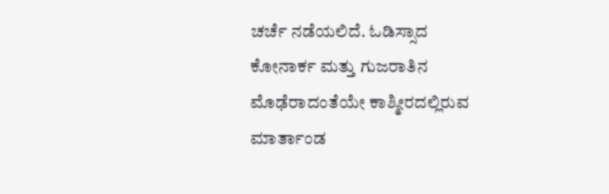ಚರ್ಚೆ ನಡೆಯಲಿದೆ. ಓಡಿಸ್ಸಾದ ಕೋನಾರ್ಕ ಮತ್ತು ಗುಜರಾತಿನ ಮೊಢೆರಾದಂತೆಯೇ ಕಾಶ್ಮೀರದಲ್ಲಿರುವ ಮಾರ್ತಾಂಡ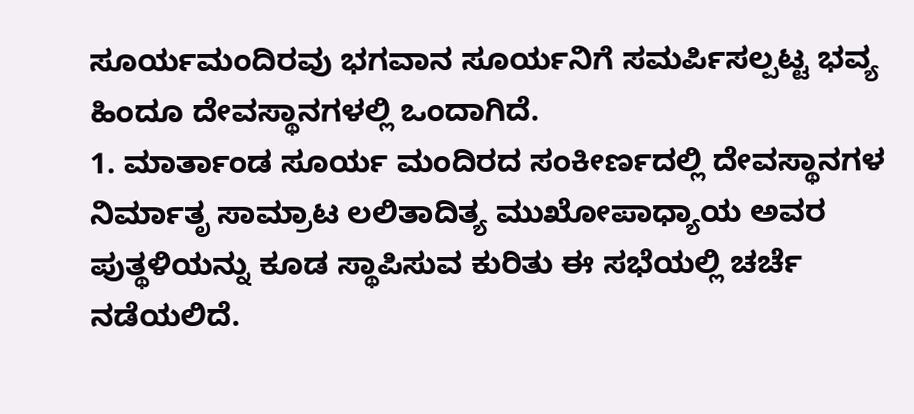ಸೂರ್ಯಮಂದಿರವು ಭಗವಾನ ಸೂರ್ಯನಿಗೆ ಸಮರ್ಪಿಸಲ್ಪಟ್ಟ ಭವ್ಯ ಹಿಂದೂ ದೇವಸ್ಥಾನಗಳಲ್ಲಿ ಒಂದಾಗಿದೆ.
1. ಮಾರ್ತಾಂಡ ಸೂರ್ಯ ಮಂದಿರದ ಸಂಕೀರ್ಣದಲ್ಲಿ ದೇವಸ್ಥಾನಗಳ ನಿರ್ಮಾತೃ ಸಾಮ್ರಾಟ ಲಲಿತಾದಿತ್ಯ ಮುಖೋಪಾಧ್ಯಾಯ ಅವರ ಪುತ್ಥಳಿಯನ್ನು ಕೂಡ ಸ್ಥಾಪಿಸುವ ಕುರಿತು ಈ ಸಭೆಯಲ್ಲಿ ಚರ್ಚೆ ನಡೆಯಲಿದೆ.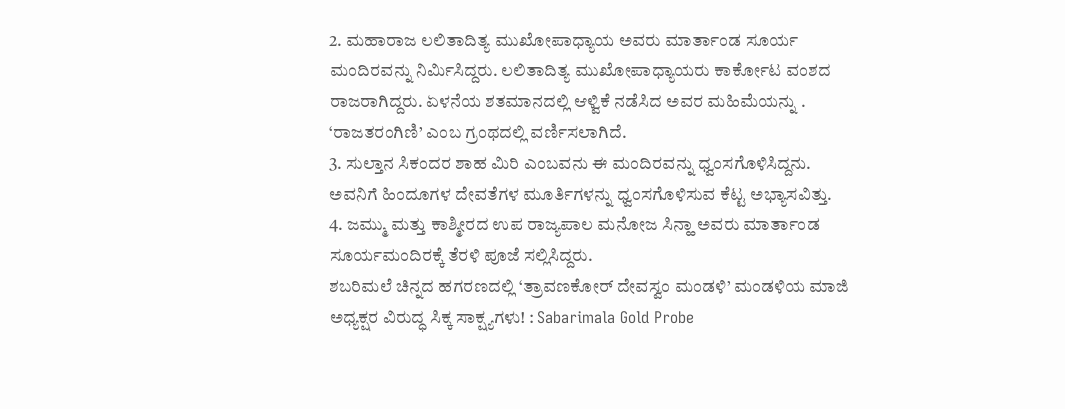2. ಮಹಾರಾಜ ಲಲಿತಾದಿತ್ಯ ಮುಖೋಪಾಧ್ಯಾಯ ಅವರು ಮಾರ್ತಾಂಡ ಸೂರ್ಯ ಮಂದಿರವನ್ನು ನಿರ್ಮಿಸಿದ್ದರು. ಲಲಿತಾದಿತ್ಯ ಮುಖೋಪಾಧ್ಯಾಯರು ಕಾರ್ಕೋಟ ವಂಶದ ರಾಜರಾಗಿದ್ದರು. ಏಳನೆಯ ಶತಮಾನದಲ್ಲಿ ಆಳ್ವಿಕೆ ನಡೆಸಿದ ಅವರ ಮಹಿಮೆಯನ್ನು . ‘ರಾಜತರಂಗಿಣಿ’ ಎಂಬ ಗ್ರಂಥದಲ್ಲಿ ವರ್ಣಿಸಲಾಗಿದೆ.
3. ಸುಲ್ತಾನ ಸಿಕಂದರ ಶಾಹ ಮಿರಿ ಎಂಬವನು ಈ ಮಂದಿರವನ್ನು ಧ್ವಂಸಗೊಳಿಸಿದ್ದನು. ಅವನಿಗೆ ಹಿಂದೂಗಳ ದೇವತೆಗಳ ಮೂರ್ತಿಗಳನ್ನು ಧ್ವಂಸಗೊಳಿಸುವ ಕೆಟ್ಟ ಅಭ್ಯಾಸವಿತ್ತು.
4. ಜಮ್ಮು ಮತ್ತು ಕಾಶ್ಮೀರದ ಉಪ ರಾಜ್ಯಪಾಲ ಮನೋಜ ಸಿನ್ಹಾ ಅವರು ಮಾರ್ತಾಂಡ ಸೂರ್ಯಮಂದಿರಕ್ಕೆ ತೆರಳಿ ಪೂಜೆ ಸಲ್ಲಿಸಿದ್ದರು.
ಶಬರಿಮಲೆ ಚಿನ್ನದ ಹಗರಣದಲ್ಲಿ ‘ತ್ರಾವಣಕೋರ್ ದೇವಸ್ವಂ ಮಂಡಳಿ’ ಮಂಡಳಿಯ ಮಾಜಿ ಅಧ್ಯಕ್ಷರ ವಿರುದ್ಧ ಸಿಕ್ಕ ಸಾಕ್ಷ್ಯಗಳು! : Sabarimala Gold Probe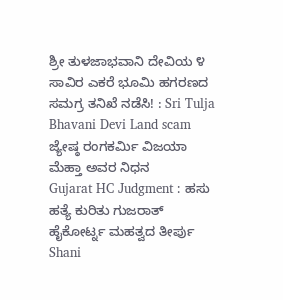ಶ್ರೀ ತುಳಜಾಭವಾನಿ ದೇವಿಯ ೪ ಸಾವಿರ ಎಕರೆ ಭೂಮಿ ಹಗರಣದ ಸಮಗ್ರ ತನಿಖೆ ನಡೆಸಿ! : Sri Tulja Bhavani Devi Land scam
ಜ್ಯೇಷ್ಠ ರಂಗಕರ್ಮಿ ವಿಜಯಾ ಮೆಹ್ತಾ ಅವರ ನಿಧನ
Gujarat HC Judgment : ಹಸು ಹತ್ಯೆ ಕುರಿತು ಗುಜರಾತ್ ಹೈಕೋರ್ಟ್ನ ಮಹತ್ವದ ತೀರ್ಪು
Shani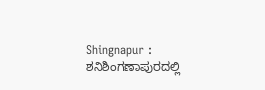Shingnapur : ಶನಿಶಿಂಗಣಾಪುರದಲ್ಲಿ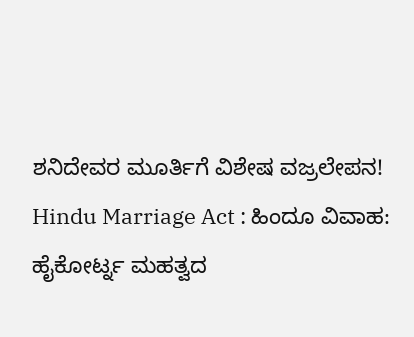ಶನಿದೇವರ ಮೂರ್ತಿಗೆ ವಿಶೇಷ ವಜ್ರಲೇಪನ!
Hindu Marriage Act : ಹಿಂದೂ ವಿವಾಹ: ಹೈಕೋರ್ಟ್ನ ಮಹತ್ವದ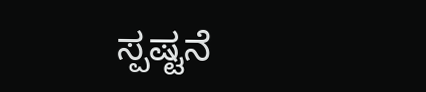ಸ್ಪಷ್ಟನೆ